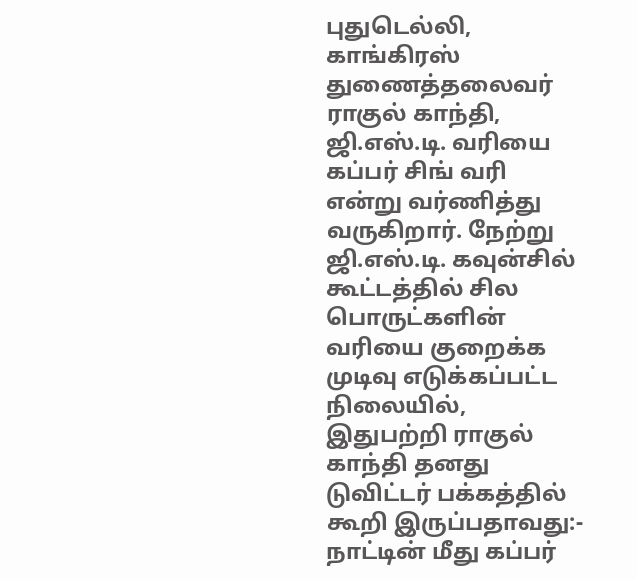புதுடெல்லி,
காங்கிரஸ் துணைத்தலைவர் ராகுல் காந்தி, ஜி.எஸ்.டி. வரியை கப்பர் சிங் வரி என்று வர்ணித்து வருகிறார். நேற்று ஜி.எஸ்.டி. கவுன்சில் கூட்டத்தில் சில பொருட்களின் வரியை குறைக்க முடிவு எடுக்கப்பட்ட நிலையில், இதுபற்றி ராகுல் காந்தி தனது டுவிட்டர் பக்கத்தில் கூறி இருப்பதாவது:-
நாட்டின் மீது கப்பர்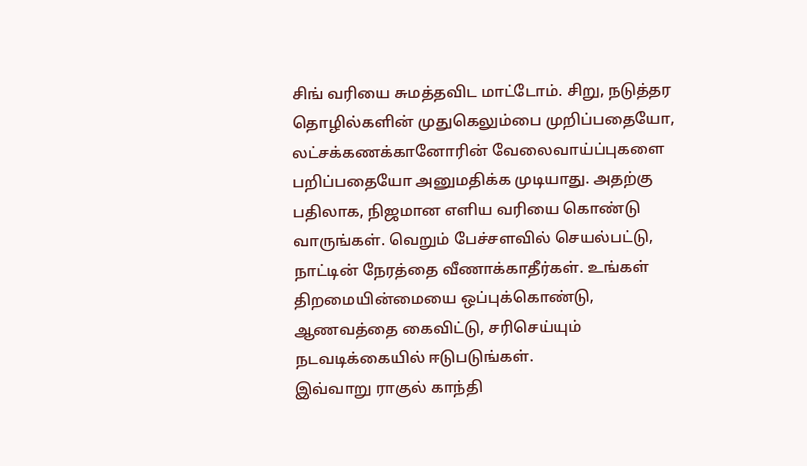சிங் வரியை சுமத்தவிட மாட்டோம். சிறு, நடுத்தர தொழில்களின் முதுகெலும்பை முறிப்பதையோ, லட்சக்கணக்கானோரின் வேலைவாய்ப்புகளை பறிப்பதையோ அனுமதிக்க முடியாது. அதற்கு பதிலாக, நிஜமான எளிய வரியை கொண்டு வாருங்கள். வெறும் பேச்சளவில் செயல்பட்டு, நாட்டின் நேரத்தை வீணாக்காதீர்கள். உங்கள் திறமையின்மையை ஒப்புக்கொண்டு, ஆணவத்தை கைவிட்டு, சரிசெய்யும் நடவடிக்கையில் ஈடுபடுங்கள்.
இவ்வாறு ராகுல் காந்தி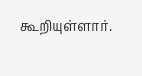கூறியுள்ளார்.